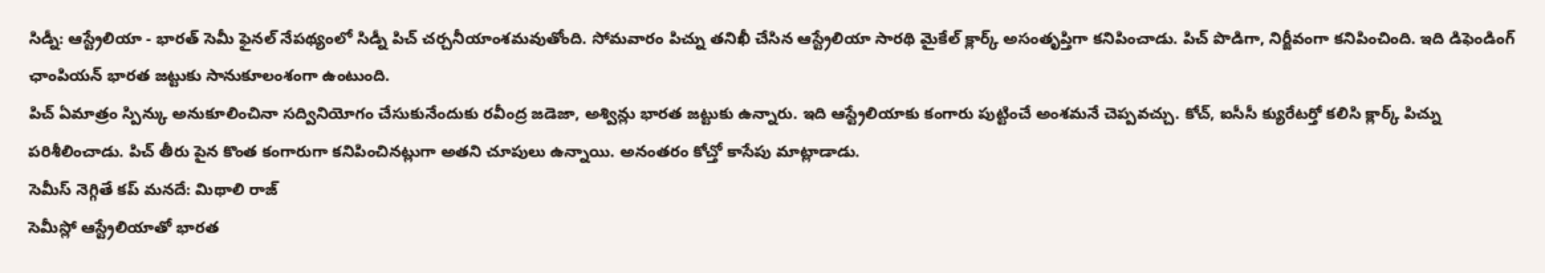సిడ్నీ: ఆస్ట్రేలియా - భారత్ సెమీ ఫైనల్ నేపథ్యంలో సిడ్నీ పిచ్ చర్చనీయాంశమవుతోంది. సోమవారం పిచ్ను తనిఖీ చేసిన ఆస్ట్రేలియా సారథి మైకేల్ క్లార్క్ అసంతృప్తిగా కనిపించాడు. పిచ్ పొడిగా, నిర్జీవంగా కనిపించింది. ఇది డిఫెండింగ్ ఛాంపియన్ భారత జట్టుకు సానుకూలంశంగా ఉంటుంది.
పిచ్ ఏమాత్రం స్పిన్కు అనుకూలించినా సద్వినియోగం చేసుకునేందుకు రవీంద్ర జడెజా, అశ్విన్లు భారత జట్టుకు ఉన్నారు. ఇది ఆస్ట్రేలియాకు కంగారు పుట్టించే అంశమనే చెప్పవచ్చు. కోచ్, ఐసీసీ క్యురేటర్తో కలిసి క్లార్క్ పిచ్ను పరిశీలించాడు. పిచ్ తీరు పైన కొంత కంగారుగా కనిపించినట్లుగా అతని చూపులు ఉన్నాయి. అనంతరం కోచ్తో కాసేపు మాట్లాడాడు.
సెమీస్ నెగ్గితే కప్ మనదే: మిథాలి రాజ్
సెమీస్లో ఆస్ట్రేలియాతో భారత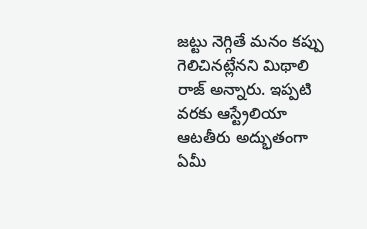జట్టు నెగ్గితే మనం కప్పు గెలిచినట్లేనని మిథాలి రాజ్ అన్నారు. ఇప్పటి వరకు ఆస్ట్రేలియా ఆటతీరు అద్భుతంగా ఏమీ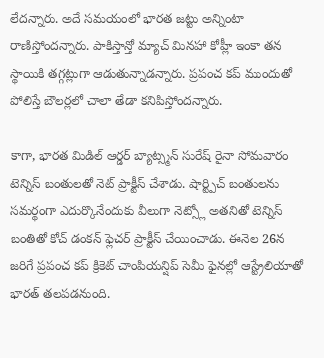లేదన్నారు. అదే సమయంలో భారత జట్టు అన్నింటా రాణిస్తోందన్నారు. పాకిస్తాన్తో మ్యాచ్ మినహా కోహ్లీ ఇంకా తన స్థాయికి తగ్గట్లుగా ఆడుతున్నాడన్నారు. ప్రపంచ కప్ ముందుతో పోలిస్తే బౌలర్లలో చాలా తేడా కనిపిస్తోందన్నారు.

కాగా, భారత మిడిల్ ఆర్డర్ బ్యాట్స్మన్ సురేష్ రైనా సోమవారం టెన్నిస్ బంతులతో నెట్ ప్రాక్టీస్ చేశాడు. షార్ట్పిచ్ బంతులను సమర్థంగా ఎదుర్కొనేందుకు వీలుగా నెట్స్లో అతనితో టెన్నిస్ బంతితో కోచ్ డంకన్ ఫ్లెచర్ ప్రాక్టీస్ చేయించాడు. ఈనెల 26న జరిగే ప్రపంచ కప్ క్రికెట్ చాంపియన్షిప్ సెమీ ఫైనల్లో ఆస్ట్రేలియాతో భారత్ తలపడనుంది.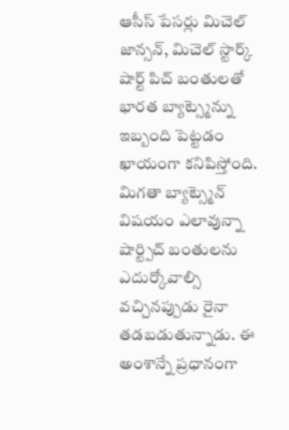ఆసీస్ పేసర్లు మిచెల్ జాన్సన్, మిచెల్ స్టార్క్ షార్ట్ పిచ్ బంతులతో భారత బ్యాట్స్మెన్ను ఇబ్బంది పెట్టడం ఖాయంగా కనిపిస్తోంది.
మిగతా బ్యాట్స్మెన్ విషయం ఎలావున్నా షార్ట్పిచ్ బంతులను ఎదుర్కోవాల్సి వచ్చినప్పుడు రైనా తడబడుతున్నాడు. ఈ అంశాన్నే ప్రధానంగా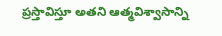ప్రస్తావిస్తూ అతని ఆత్మవిశ్వాసాన్ని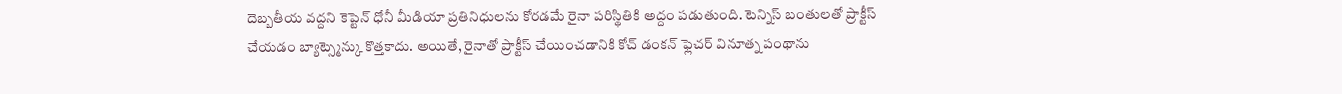దెబ్బతీయ వద్దని కెప్టెన్ ధోనీ మీడియా ప్రతినిధులను కోరడమే రైనా పరిస్థితికి అద్దం పడుతుంది. టెన్నిస్ బంతులతో ప్రాక్టీస్ చేయడం బ్యాట్స్మెన్కు కొత్తకాదు. అయితే, రైనాతో ప్రాక్టీస్ చేయించడానికి కోచ్ డంకన్ ఫ్లెచర్ వినూత్న పంథాను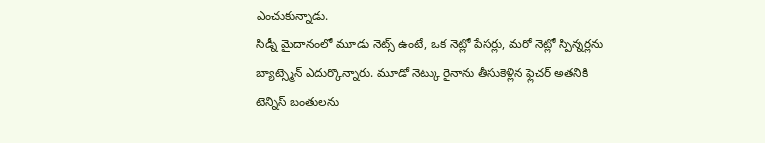ఎంచుకున్నాడు.
సిడ్నీ మైదానంలో మూడు నెట్స్ ఉంటే, ఒక నెట్లో పేసర్లు, మరో నెట్లో స్పిన్నర్లను బ్యాట్స్మెన్ ఎదుర్కొన్నారు. మూడో నెట్కు రైనాను తీసుకెళ్లిన ఫ్లెచర్ అతనికి టెన్నిస్ బంతులను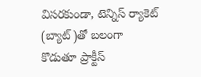విసరకుండా, టెన్నిస్ ర్యాకెట్ (బ్యాట్)తో బలంగా కొడుతూ ప్రాక్టీస్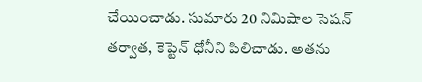చేయించాడు. సుమారు 20 నిమిషాల సెషన్ తర్వాత, కెప్టెన్ ధోనీని పిలిచాడు. అతను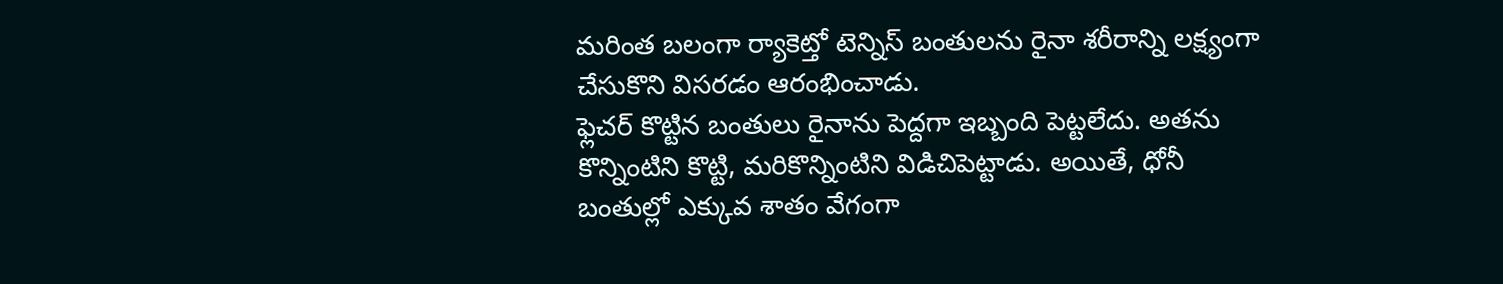మరింత బలంగా ర్యాకెట్తో టెన్నిస్ బంతులను రైనా శరీరాన్ని లక్ష్యంగా చేసుకొని విసరడం ఆరంభించాడు.
ఫ్లెచర్ కొట్టిన బంతులు రైనాను పెద్దగా ఇబ్బంది పెట్టలేదు. అతను కొన్నింటిని కొట్టి, మరికొన్నింటిని విడిచిపెట్టాడు. అయితే, ధోనీ బంతుల్లో ఎక్కువ శాతం వేగంగా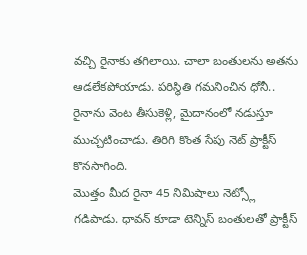వచ్చి రైనాకు తగిలాయి. చాలా బంతులను అతను ఆడలేకపోయాడు. పరిస్థితి గమనించిన ధోనీ.. రైనాను వెంట తీసుకెళ్లి, మైదానంలో నడుస్తూ ముచ్చటించాడు. తిరిగి కొంత సేపు నెట్ ప్రాక్టీస్ కొనసాగింది.
మొత్తం మీద రైనా 45 నిమిషాలు నెట్స్లో గడిపాడు. ధావన్ కూడా టెన్నిస్ బంతులతో ప్రాక్టీస్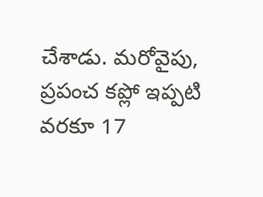చేశాడు. మరోవైపు, ప్రపంచ కప్లో ఇప్పటి వరకూ 17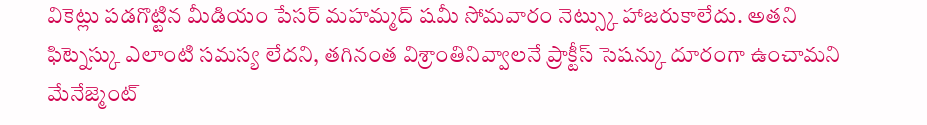వికెట్లు పడగొట్టిన మీడియం పేసర్ మహమ్మద్ షమీ సోమవారం నెట్స్కు హాజరుకాలేదు. అతని ఫిట్నెస్కు ఎలాంటి సమస్య లేదని, తగినంత విశ్రాంతినివ్వాలనే ప్రాక్టీస్ సెషన్కు దూరంగా ఉంచామని మేనేజ్మెంట్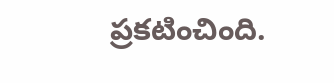ప్రకటించింది.